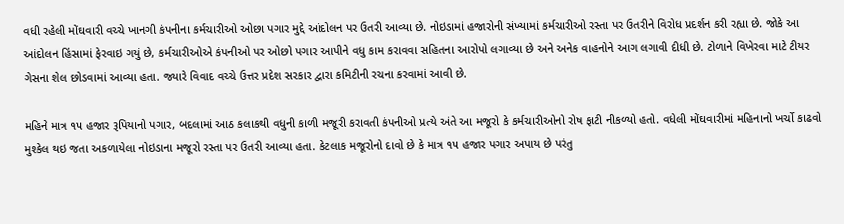વધી રહેલી મોંઘવારી વચ્ચે ખાનગી કંપનીના કર્મચારીઓ ઓછા પગાર મુદ્દે આંદોલન પર ઉતરી આવ્યા છે. નોઇડામાં હજારોની સંખ્યામાં કર્મચારીઓ રસ્તા પર ઉતરીને વિરોધ પ્રદર્શન કરી રહ્યા છે. જોકે આ આંદોલન હિંસામાં ફેરવાઇ ગયું છે, કર્મચારીઓએ કંપનીઓ પર ઓછો પગાર આપીને વધુ કામ કરાવવા સહિતના આરોપો લગાવ્યા છે અને અનેક વાહનોને આગ લગાવી દીધી છે. ટોળાને વિખેરવા માટે ટીયર ગેસના શેલ છોડવામાં આવ્યા હતા. જ્યારે વિવાદ વચ્ચે ઉત્તર પ્રદેશ સરકાર દ્વારા કમિટીની રચના કરવામાં આવી છે.

મહિને માત્ર ૧૫ હજાર રૂપિયાનો પગાર, બદલામાં આઠ કલાકથી વધુની કાળી મજૂરી કરાવતી કંપનીઓ પ્રત્યે અંતે આ મજૂરો કે કર્મચારીઓનો રોષ ફાટી નીકળ્યો હતો. વધેલી મોંઘવારીમાં મહિનાનો ખર્ચો કાઢવો મુશ્કેલ થઇ જતા અકળાયેલા નોઇડાના મજૂરો રસ્તા પર ઉતરી આવ્યા હતા. કેટલાક મજૂરોનો દાવો છે કે માત્ર ૧૫ હજાર પગાર અપાય છે પરંતુ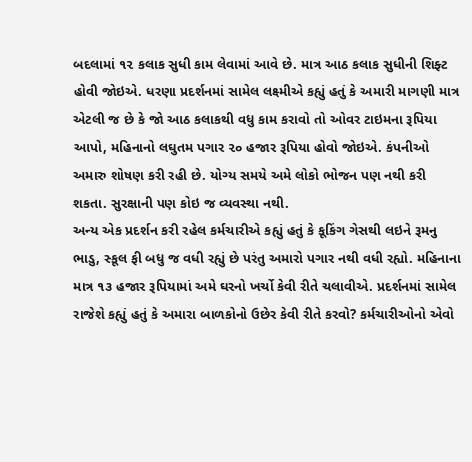બદલામાં ૧૨ કલાક સુધી કામ લેવામાં આવે છે. માત્ર આઠ કલાક સુધીની શિફ્ટ હોવી જોઇએ. ધરણા પ્રદર્શનમાં સામેલ લક્ષ્મીએ કહ્યું હતું કે અમારી માગણી માત્ર એટલી જ છે કે જો આઠ કલાકથી વધુ કામ કરાવો તો ઓવર ટાઇમના રૂપિયા આપો, મહિનાનો લઘુતમ પગાર ૨૦ હજાર રૂપિયા હોવો જોઇએ. કંપનીઓ અમારુ શોષણ કરી રહી છે. યોગ્ય સમયે અમે લોકો ભોજન પણ નથી કરી શકતા. સુરક્ષાની પણ કોઇ જ વ્યવસ્થા નથી.
અન્ય એક પ્રદર્શન કરી રહેલ કર્મચારીએ કહ્યું હતું કે કૂકિંગ ગેસથી લઇને રૂમનુ ભાડુ, સ્કૂલ ફી બધુ જ વધી રહ્યું છે પરંતુ અમારો પગાર નથી વધી રહ્યો. મહિનાના માત્ર ૧૩ હજાર રૂપિયામાં અમે ઘરનો ખર્ચો કેવી રીતે ચલાવીએ. પ્રદર્શનમાં સામેલ રાજેશે કહ્યું હતું કે અમારા બાળકોનો ઉછેર કેવી રીતે કરવો? કર્મચારીઓનો એવો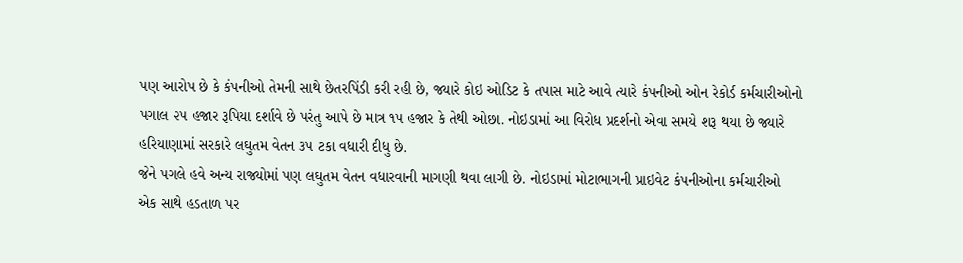પણ આરોપ છે કે કંપનીઓ તેમની સાથે છેતરપિંડી કરી રહી છે, જ્યારે કોઇ ઓડિટ કે તપાસ માટે આવે ત્યારે કંપનીઓ ઓન રેકોર્ડ કર્મચારીઓનો પગાલ ૨૫ હજાર રૂપિયા દર્શાવે છે પરંતુ આપે છે માત્ર ૧૫ હજાર કે તેથી ઓછા. નોઇડામાં આ વિરોધ પ્રદર્શનો એવા સમયે શરૂ થયા છે જ્યારે હરિયાણામાં સરકારે લઘુતમ વેતન ૩૫ ટકા વધારી દીધુ છે.
જેને પગલે હવે અન્ય રાજ્યોમાં પણ લઘુતમ વેતન વધારવાની માગણી થવા લાગી છે. નોઇડામાં મોટાભાગની પ્રાઇવેટ કંપનીઓના કર્મચારીઓ એક સાથે હડતાળ પર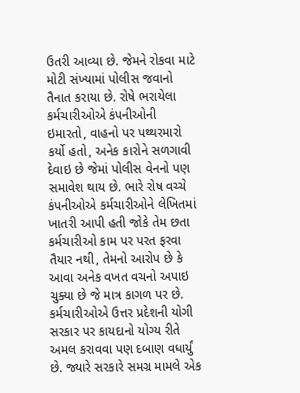ઉતરી આવ્યા છે. જેમને રોકવા માટે મોટી સંખ્યામાં પોલીસ જવાનો તૈનાત કરાયા છે. રોષે ભરાયેલા કર્મચારીઓએ કંપનીઓની ઇમારતો, વાહનો પર પથ્થરમારો કર્યો હતો, અનેક કારોને સળગાવી દેવાઇ છે જેમાં પોલીસ વેનનો પણ સમાવેશ થાય છે. ભારે રોષ વચ્ચે કંપનીઓએ કર્મચારીઓને લેખિતમાં ખાતરી આપી હતી જોકે તેમ છતા કર્મચારીઓ કામ પર પરત ફરવા તૈયાર નથી, તેમનો આરોપ છે કે આવા અનેક વખત વચનો અપાઇ ચુક્યા છે જે માત્ર કાગળ પર છે.
કર્મચારીઓએ ઉત્તર પ્રદેશની યોગી સરકાર પર કાયદાનો યોગ્ય રીતે અમલ કરાવવા પણ દબાણ વધાર્યું છે. જ્યારે સરકારે સમગ્ર મામલે એક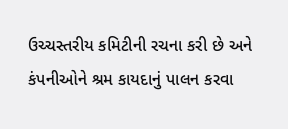ઉચ્ચસ્તરીય કમિટીની રચના કરી છે અને કંપનીઓને શ્રમ કાયદાનું પાલન કરવા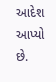આદેશ આપ્યો છે.